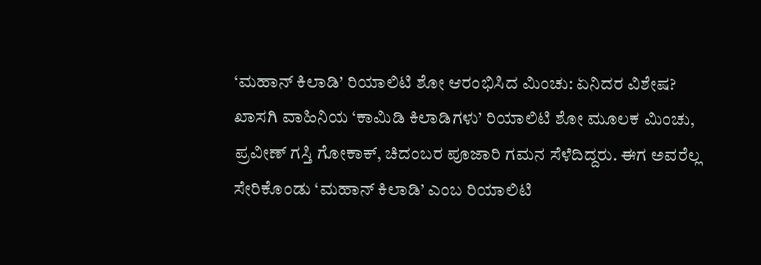‘ಮಹಾನ್ ಕಿಲಾಡಿ’ ರಿಯಾಲಿಟಿ ಶೋ ಆರಂಭಿಸಿದ ಮಿಂಚು: ಏನಿದರ ವಿಶೇಷ?
ಖಾಸಗಿ ವಾಹಿನಿಯ ‘ಕಾಮಿಡಿ ಕಿಲಾಡಿಗಳು’ ರಿಯಾಲಿಟಿ ಶೋ ಮೂಲಕ ಮಿಂಚು, ಪ್ರವೀಣ್ ಗಸ್ತಿ ಗೋಕಾಕ್, ಚಿದಂಬರ ಪೂಜಾರಿ ಗಮನ ಸೆಳೆದಿದ್ದರು. ಈಗ ಅವರೆಲ್ಲ ಸೇರಿಕೊಂಡು ‘ಮಹಾನ್ ಕಿಲಾಡಿ’ ಎಂಬ ರಿಯಾಲಿಟಿ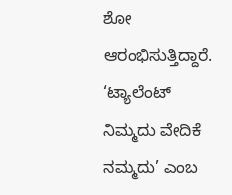ಶೋ ಆರಂಭಿಸುತ್ತಿದ್ದಾರೆ. ‘ಟ್ಯಾಲೆಂಟ್ ನಿಮ್ಮದು ವೇದಿಕೆ ನಮ್ಮದು’ ಎಂಬ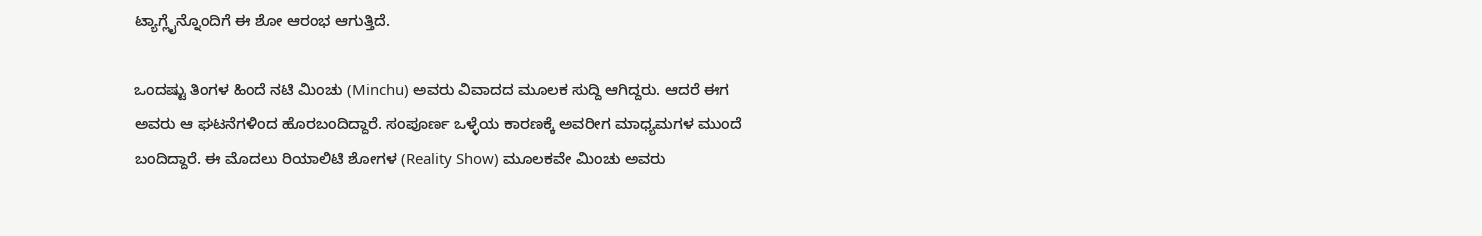ಟ್ಯಾಗ್ಲೈನ್ನೊಂದಿಗೆ ಈ ಶೋ ಆರಂಭ ಆಗುತ್ತಿದೆ.

ಒಂದಷ್ಟು ತಿಂಗಳ ಹಿಂದೆ ನಟಿ ಮಿಂಚು (Minchu) ಅವರು ವಿವಾದದ ಮೂಲಕ ಸುದ್ದಿ ಆಗಿದ್ದರು. ಆದರೆ ಈಗ ಅವರು ಆ ಘಟನೆಗಳಿಂದ ಹೊರಬಂದಿದ್ದಾರೆ. ಸಂಪೂರ್ಣ ಒಳ್ಳೆಯ ಕಾರಣಕ್ಕೆ ಅವರೀಗ ಮಾಧ್ಯಮಗಳ ಮುಂದೆ ಬಂದಿದ್ದಾರೆ. ಈ ಮೊದಲು ರಿಯಾಲಿಟಿ ಶೋಗಳ (Reality Show) ಮೂಲಕವೇ ಮಿಂಚು ಅವರು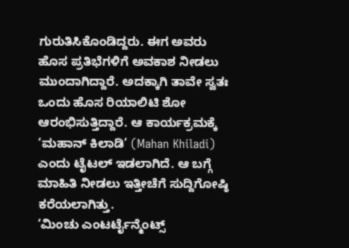ಗುರುತಿಸಿಕೊಂಡಿದ್ದರು. ಈಗ ಅವರು ಹೊಸ ಪ್ರತಿಭೆಗಳಿಗೆ ಅವಕಾಶ ನೀಡಲು ಮುಂದಾಗಿದ್ದಾರೆ. ಅದಕ್ಕಾಗಿ ತಾವೇ ಸ್ವತಃ ಒಂದು ಹೊಸ ರಿಯಾಲಿಟಿ ಶೋ ಆರಂಭಿಸುತ್ತಿದ್ದಾರೆ. ಆ ಕಾರ್ಯಕ್ರಮಕ್ಕೆ ‘ಮಹಾನ್ ಕಿಲಾಡಿ’ (Mahan Khiladi) ಎಂದು ಟೈಟಲ್ ಇಡಲಾಗಿದೆ. ಆ ಬಗ್ಗೆ ಮಾಹಿತಿ ನೀಡಲು ಇತ್ತೀಚೆಗೆ ಸುದ್ದಿಗೋಷ್ಠಿ ಕರೆಯಲಾಗಿತ್ತು.
‘ಮಿಂಚು ಎಂಟರ್ಟೈನ್ಮೆಂಟ್ಸ್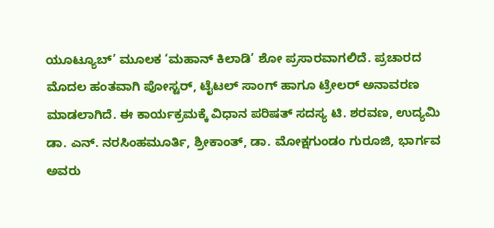ಯೂಟ್ಯೂಬ್’ ಮೂಲಕ ‘ಮಹಾನ್ ಕಿಲಾಡಿ’ ಶೋ ಪ್ರಸಾರವಾಗಲಿದೆ. ಪ್ರಚಾರದ ಮೊದಲ ಹಂತವಾಗಿ ಪೋಸ್ಟರ್, ಟೈಟಲ್ ಸಾಂಗ್ ಹಾಗೂ ಟ್ರೇಲರ್ ಅನಾವರಣ ಮಾಡಲಾಗಿದೆ. ಈ ಕಾರ್ಯಕ್ರಮಕ್ಕೆ ವಿಧಾನ ಪರಿಷತ್ ಸದಸ್ಯ ಟಿ. ಶರವಣ, ಉದ್ಯಮಿ ಡಾ. ಎನ್. ನರಸಿಂಹಮೂರ್ತಿ, ಶ್ರೀಕಾಂತ್, ಡಾ. ಮೋಕ್ಷಗುಂಡಂ ಗುರೂಜಿ, ಭಾರ್ಗವ ಅವರು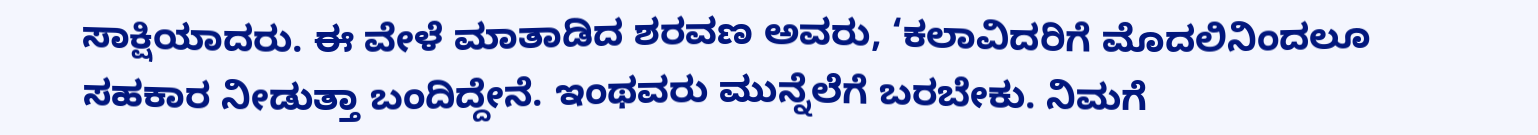ಸಾಕ್ಷಿಯಾದರು. ಈ ವೇಳೆ ಮಾತಾಡಿದ ಶರವಣ ಅವರು, ‘ಕಲಾವಿದರಿಗೆ ಮೊದಲಿನಿಂದಲೂ ಸಹಕಾರ ನೀಡುತ್ತಾ ಬಂದಿದ್ದೇನೆ. ಇಂಥವರು ಮುನ್ನೆಲೆಗೆ ಬರಬೇಕು. ನಿಮಗೆ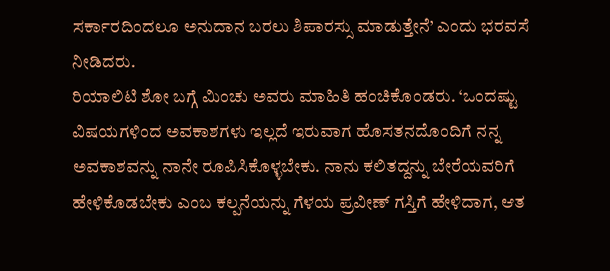ಸರ್ಕಾರದಿಂದಲೂ ಅನುದಾನ ಬರಲು ಶಿಪಾರಸ್ಸು ಮಾಡುತ್ತೇನೆ’ ಎಂದು ಭರವಸೆ ನೀಡಿದರು.
ರಿಯಾಲಿಟಿ ಶೋ ಬಗ್ಗೆ ಮಿಂಚು ಅವರು ಮಾಹಿತಿ ಹಂಚಿಕೊಂಡರು. ‘ಒಂದಷ್ಟು ವಿಷಯಗಳಿಂದ ಅವಕಾಶಗಳು ಇಲ್ಲದೆ ಇರುವಾಗ ಹೊಸತನದೊಂದಿಗೆ ನನ್ನ ಅವಕಾಶವನ್ನು ನಾನೇ ರೂಪಿಸಿಕೊಳ್ಳಬೇಕು. ನಾನು ಕಲಿತದ್ದನ್ನು ಬೇರೆಯವರಿಗೆ ಹೇಳಿಕೊಡಬೇಕು ಎಂಬ ಕಲ್ಪನೆಯನ್ನು ಗೆಳಯ ಪ್ರವೀಣ್ ಗಸ್ತಿಗೆ ಹೇಳಿದಾಗ, ಆತ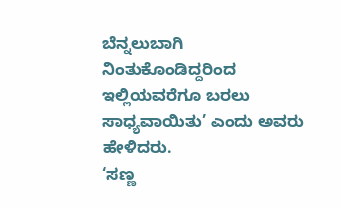ಬೆನ್ನಲುಬಾಗಿ ನಿಂತುಕೊಂಡಿದ್ದರಿಂದ ಇಲ್ಲಿಯವರೆಗೂ ಬರಲು ಸಾಧ್ಯವಾಯಿತು’ ಎಂದು ಅವರು ಹೇಳಿದರು.
‘ಸಣ್ಣ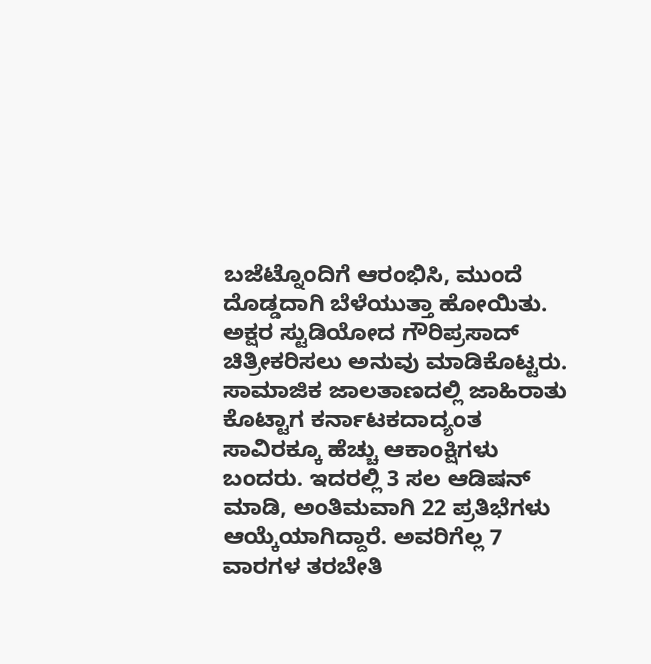ಬಜೆಟ್ನೊಂದಿಗೆ ಆರಂಭಿಸಿ, ಮುಂದೆ ದೊಡ್ಡದಾಗಿ ಬೆಳೆಯುತ್ತಾ ಹೋಯಿತು. ಅಕ್ಷರ ಸ್ಟುಡಿಯೋದ ಗೌರಿಪ್ರಸಾದ್ ಚಿತ್ರೀಕರಿಸಲು ಅನುವು ಮಾಡಿಕೊಟ್ಟರು. ಸಾಮಾಜಿಕ ಜಾಲತಾಣದಲ್ಲಿ ಜಾಹಿರಾತು ಕೊಟ್ಟಾಗ ಕರ್ನಾಟಕದಾದ್ಯಂತ ಸಾವಿರಕ್ಕೂ ಹೆಚ್ಚು ಆಕಾಂಕ್ಷಿಗಳು ಬಂದರು. ಇದರಲ್ಲಿ 3 ಸಲ ಆಡಿಷನ್ ಮಾಡಿ, ಅಂತಿಮವಾಗಿ 22 ಪ್ರತಿಭೆಗಳು ಆಯ್ಕೆಯಾಗಿದ್ದಾರೆ. ಅವರಿಗೆಲ್ಲ 7 ವಾರಗಳ ತರಬೇತಿ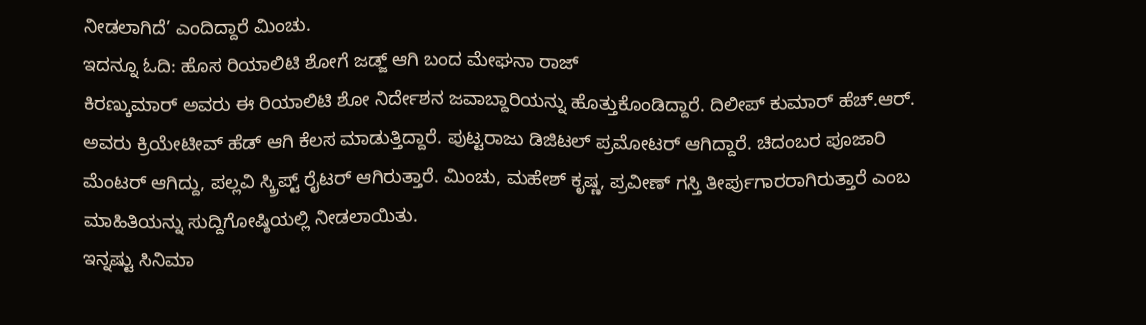ನೀಡಲಾಗಿದೆ’ ಎಂದಿದ್ದಾರೆ ಮಿಂಚು.
ಇದನ್ನೂ ಓದಿ: ಹೊಸ ರಿಯಾಲಿಟಿ ಶೋಗೆ ಜಡ್ಜ್ ಆಗಿ ಬಂದ ಮೇಘನಾ ರಾಜ್
ಕಿರಣ್ಕುಮಾರ್ ಅವರು ಈ ರಿಯಾಲಿಟಿ ಶೋ ನಿರ್ದೇಶನ ಜವಾಬ್ದಾರಿಯನ್ನು ಹೊತ್ತುಕೊಂಡಿದ್ದಾರೆ. ದಿಲೀಪ್ ಕುಮಾರ್ ಹೆಚ್.ಆರ್. ಅವರು ಕ್ರಿಯೇಟೀವ್ ಹೆಡ್ ಆಗಿ ಕೆಲಸ ಮಾಡುತ್ತಿದ್ದಾರೆ. ಪುಟ್ಟರಾಜು ಡಿಜಿಟಲ್ ಪ್ರಮೋಟರ್ ಆಗಿದ್ದಾರೆ. ಚಿದಂಬರ ಪೂಜಾರಿ ಮೆಂಟರ್ ಆಗಿದ್ದು, ಪಲ್ಲವಿ ಸ್ಕ್ರಿಪ್ಟ್ ರೈಟರ್ ಆಗಿರುತ್ತಾರೆ. ಮಿಂಚು, ಮಹೇಶ್ ಕೃಷ್ಣ, ಪ್ರವೀಣ್ ಗಸ್ತಿ ತೀರ್ಪುಗಾರರಾಗಿರುತ್ತಾರೆ ಎಂಬ ಮಾಹಿತಿಯನ್ನು ಸುದ್ದಿಗೋಷ್ಠಿಯಲ್ಲಿ ನೀಡಲಾಯಿತು.
ಇನ್ನಷ್ಟು ಸಿನಿಮಾ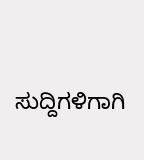ಸುದ್ದಿಗಳಿಗಾಗಿ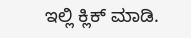ಇಲ್ಲಿ ಕ್ಲಿಕ್ ಮಾಡಿ.